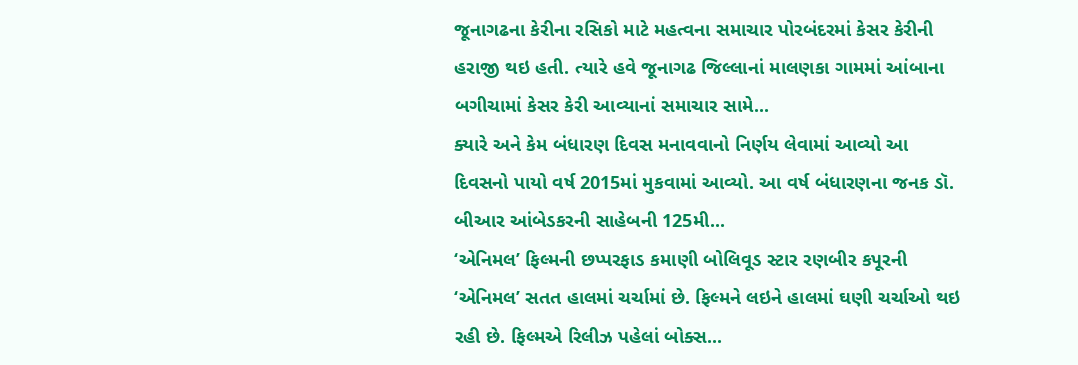જૂનાગઢના કેરીના રસિકો માટે મહત્વના સમાચાર પોરબંદરમાં કેસર કેરીની હરાજી થઇ હતી. ત્યારે હવે જૂનાગઢ જિલ્લાનાં માલણકા ગામમાં આંબાના બગીચામાં કેસર કેરી આવ્યાનાં સમાચાર સામે...
ક્યારે અને કેમ બંધારણ દિવસ મનાવવાનો નિર્ણય લેવામાં આવ્યો આ દિવસનો પાયો વર્ષ 2015માં મુકવામાં આવ્યો. આ વર્ષ બંધારણના જનક ડૉ. બીઆર આંબેડકરની સાહેબની 125મી...
‘એનિમલ’ ફિલ્મની છપ્પરફાડ કમાણી બોલિવૂડ સ્ટાર રણબીર કપૂરની ‘એનિમલ’ સતત હાલમાં ચર્ચામાં છે. ફિલ્મને લઇને હાલમાં ઘણી ચર્ચાઓ થઇ રહી છે. ફિલ્મએ રિલીઝ પહેલાં બોક્સ...